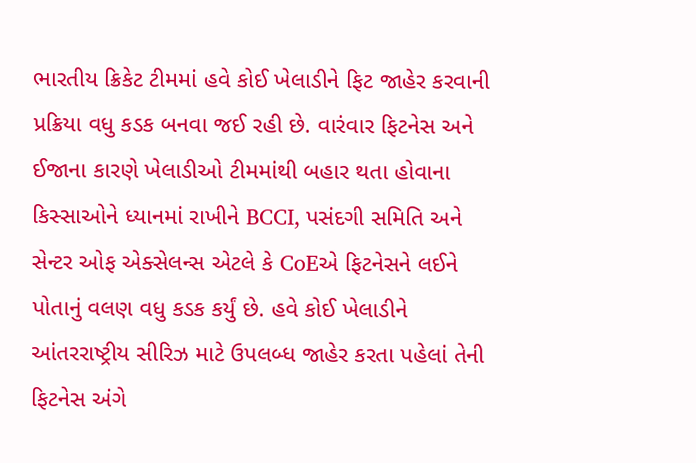ભારતીય ક્રિકેટ ટીમમાં હવે કોઈ ખેલાડીને ફિટ જાહેર કરવાની પ્રક્રિયા વધુ કડક બનવા જઈ રહી છે. વારંવાર ફિટનેસ અને ઈજાના કારણે ખેલાડીઓ ટીમમાંથી બહાર થતા હોવાના કિસ્સાઓને ધ્યાનમાં રાખીને BCCI, પસંદગી સમિતિ અને સેન્ટર ઓફ એક્સેલન્સ એટલે કે CoEએ ફિટનેસને લઈને પોતાનું વલણ વધુ કડક કર્યું છે. હવે કોઈ ખેલાડીને આંતરરાષ્ટ્રીય સીરિઝ માટે ઉપલબ્ધ જાહેર કરતા પહેલાં તેની ફિટનેસ અંગે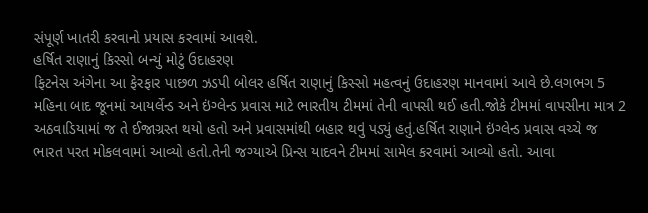સંપૂર્ણ ખાતરી કરવાનો પ્રયાસ કરવામાં આવશે.
હર્ષિત રાણાનું કિસ્સો બન્યું મોટું ઉદાહરણ
ફિટનેસ અંગેના આ ફેરફાર પાછળ ઝડપી બોલર હર્ષિત રાણાનું કિસ્સો મહત્વનું ઉદાહરણ માનવામાં આવે છે.લગભગ 5 મહિના બાદ જૂનમાં આયર્લેન્ડ અને ઇંગ્લેન્ડ પ્રવાસ માટે ભારતીય ટીમમાં તેની વાપસી થઈ હતી.જોકે ટીમમાં વાપસીના માત્ર 2 અઠવાડિયામાં જ તે ઈજાગ્રસ્ત થયો હતો અને પ્રવાસમાંથી બહાર થવું પડ્યું હતું.હર્ષિત રાણાને ઇંગ્લેન્ડ પ્રવાસ વચ્ચે જ ભારત પરત મોકલવામાં આવ્યો હતો.તેની જગ્યાએ પ્રિન્સ યાદવને ટીમમાં સામેલ કરવામાં આવ્યો હતો. આવા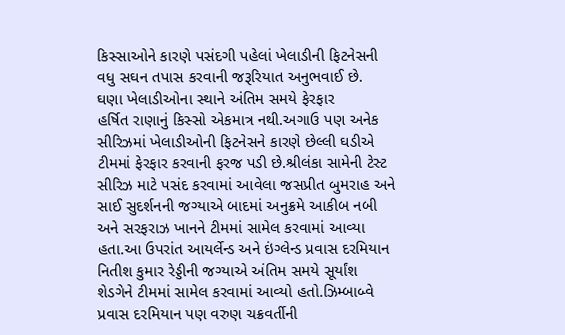કિસ્સાઓને કારણે પસંદગી પહેલાં ખેલાડીની ફિટનેસની વધુ સઘન તપાસ કરવાની જરૂરિયાત અનુભવાઈ છે.
ઘણા ખેલાડીઓના સ્થાને અંતિમ સમયે ફેરફાર
હર્ષિત રાણાનું કિસ્સો એકમાત્ર નથી.અગાઉ પણ અનેક સીરિઝમાં ખેલાડીઓની ફિટનેસને કારણે છેલ્લી ઘડીએ ટીમમાં ફેરફાર કરવાની ફરજ પડી છે.શ્રીલંકા સામેની ટેસ્ટ સીરિઝ માટે પસંદ કરવામાં આવેલા જસપ્રીત બુમરાહ અને સાઈ સુદર્શનની જગ્યાએ બાદમાં અનુક્રમે આકીબ નબી અને સરફરાઝ ખાનને ટીમમાં સામેલ કરવામાં આવ્યા હતા.આ ઉપરાંત આયર્લેન્ડ અને ઇંગ્લેન્ડ પ્રવાસ દરમિયાન નિતીશ કુમાર રેડ્ડીની જગ્યાએ અંતિમ સમયે સૂર્યાંશ શેડગેને ટીમમાં સામેલ કરવામાં આવ્યો હતો.ઝિમ્બાબ્વે પ્રવાસ દરમિયાન પણ વરુણ ચક્રવર્તીની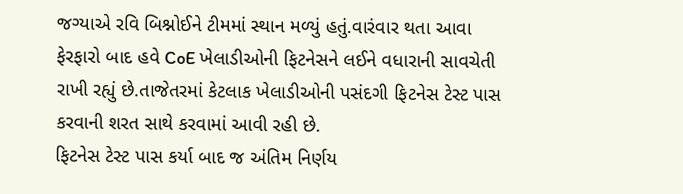જગ્યાએ રવિ બિશ્નોઈને ટીમમાં સ્થાન મળ્યું હતું.વારંવાર થતા આવા ફેરફારો બાદ હવે CoE ખેલાડીઓની ફિટનેસને લઈને વધારાની સાવચેતી રાખી રહ્યું છે.તાજેતરમાં કેટલાક ખેલાડીઓની પસંદગી ફિટનેસ ટેસ્ટ પાસ કરવાની શરત સાથે કરવામાં આવી રહી છે.
ફિટનેસ ટેસ્ટ પાસ કર્યા બાદ જ અંતિમ નિર્ણય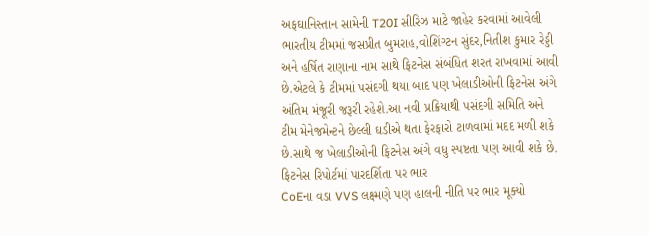અફઘાનિસ્તાન સામેની T20I સીરિઝ માટે જાહેર કરવામાં આવેલી ભારતીય ટીમમાં જસપ્રીત બુમરાહ,વોશિંગ્ટન સુંદર,નિતીશ કુમાર રેડ્ડી અને હર્ષિત રાણાના નામ સાથે ફિટનેસ સંબંધિત શરત રાખવામાં આવી છે.એટલે કે ટીમમાં પસંદગી થયા બાદ પણ ખેલાડીઓની ફિટનેસ અંગે અંતિમ મંજૂરી જરૂરી રહેશે.આ નવી પ્રક્રિયાથી પસંદગી સમિતિ અને ટીમ મેનેજમેન્ટને છેલ્લી ઘડીએ થતા ફેરફારો ટાળવામાં મદદ મળી શકે છે.સાથે જ ખેલાડીઓની ફિટનેસ અંગે વધુ સ્પષ્ટતા પણ આવી શકે છે.
ફિટનેસ રિપોર્ટમાં પારદર્શિતા પર ભાર
CoEના વડા VVS લક્ષ્મણે પણ હાલની નીતિ પર ભાર મૂક્યો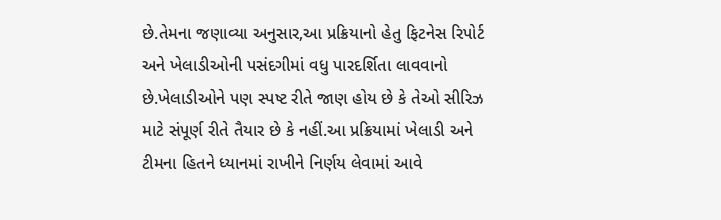છે.તેમના જણાવ્યા અનુસાર,આ પ્રક્રિયાનો હેતુ ફિટનેસ રિપોર્ટ અને ખેલાડીઓની પસંદગીમાં વધુ પારદર્શિતા લાવવાનો છે.ખેલાડીઓને પણ સ્પષ્ટ રીતે જાણ હોય છે કે તેઓ સીરિઝ માટે સંપૂર્ણ રીતે તૈયાર છે કે નહીં.આ પ્રક્રિયામાં ખેલાડી અને ટીમના હિતને ધ્યાનમાં રાખીને નિર્ણય લેવામાં આવે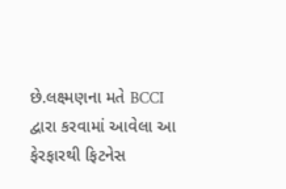છે.લક્ષ્મણના મતે BCCI દ્વારા કરવામાં આવેલા આ ફેરફારથી ફિટનેસ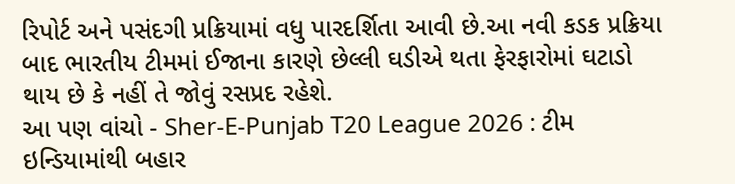રિપોર્ટ અને પસંદગી પ્રક્રિયામાં વધુ પારદર્શિતા આવી છે.આ નવી કડક પ્રક્રિયા બાદ ભારતીય ટીમમાં ઈજાના કારણે છેલ્લી ઘડીએ થતા ફેરફારોમાં ઘટાડો થાય છે કે નહીં તે જોવું રસપ્રદ રહેશે.
આ પણ વાંચો - Sher-E-Punjab T20 League 2026 : ટીમ ઇન્ડિયામાંથી બહાર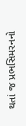થતાં જ પ્રભસિમરનનો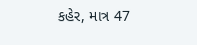કહેર, માત્ર 47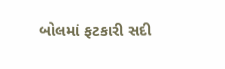બોલમાં ફટકારી સદી